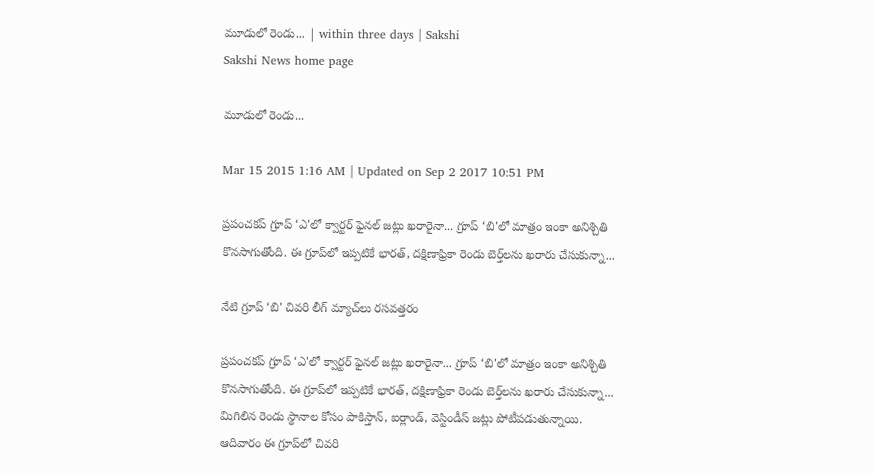మూడులో రెండు... | within three days | Sakshi
Sakshi News home page

మూడులో రెండు...

Mar 15 2015 1:16 AM | Updated on Sep 2 2017 10:51 PM

ప్రపంచకప్ గ్రూప్ ‘ఎ'లో క్వార్టర్ ఫైనల్ జట్లు ఖరారైనా... గ్రూప్ ‘బి'లో మాత్రం ఇంకా అనిశ్చితి కొనసాగుతోంది. ఈ గ్రూప్‌లో ఇప్పటికే భారత్, దక్షిణాఫ్రికా రెండు బెర్త్‌లను ఖరారు చేసుకున్నా...

నేటి గ్రూప్ ‘బి' చివరి లీగ్ మ్యాచ్‌లు రసవత్తరం

ప్రపంచకప్ గ్రూప్ ‘ఎ'లో క్వార్టర్ ఫైనల్ జట్లు ఖరారైనా... గ్రూప్ ‘బి'లో మాత్రం ఇంకా అనిశ్చితి కొనసాగుతోంది. ఈ గ్రూప్‌లో ఇప్పటికే భారత్, దక్షిణాఫ్రికా రెండు బెర్త్‌లను ఖరారు చేసుకున్నా... మిగిలిన రెండు స్థానాల కోసం పాకిస్తాన్, ఐర్లాండ్, వెస్టిండీస్ జట్లు పోటీపడుతున్నాయి. ఆదివారం ఈ గ్రూప్‌లో చివరి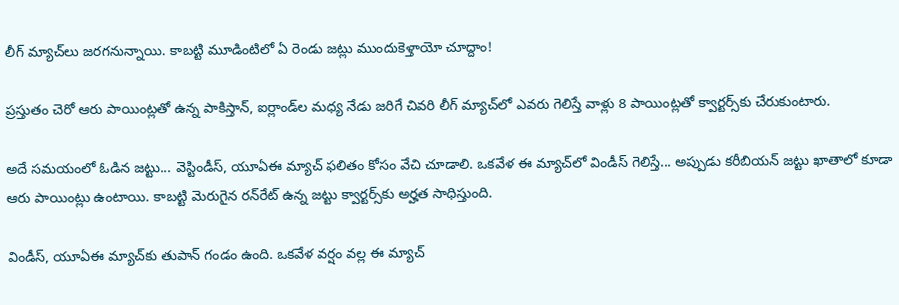లీగ్ మ్యాచ్‌లు జరగనున్నాయి. కాబట్టి మూడింటిలో ఏ రెండు జట్లు ముందుకెళ్తాయో చూద్దాం!

ప్రస్తుతం చెరో ఆరు పాయింట్లతో ఉన్న పాకిస్తాన్, ఐర్లాండ్‌ల మధ్య నేడు జరిగే చివరి లీగ్ మ్యాచ్‌లో ఎవరు గెలిస్తే వాళ్లు 8 పాయింట్లతో క్వార్టర్స్‌కు చేరుకుంటారు.

అదే సమయంలో ఓడిన జట్టు... వెస్టిండీస్, యూఏఈ మ్యాచ్ ఫలితం కోసం వేచి చూడాలి. ఒకవేళ ఈ మ్యాచ్‌లో విండీస్ గెలిస్తే... అప్పుడు కరీబియన్ జట్టు ఖాతాలో కూడా ఆరు పాయింట్లు ఉంటాయి. కాబట్టి మెరుగైన రన్‌రేట్ ఉన్న జట్టు క్వార్టర్స్‌కు అర్హత సాధిస్తుంది.

విండీస్, యూఏఈ మ్యాచ్‌కు తుపాన్ గండం ఉంది. ఒకవేళ వర్షం వల్ల ఈ మ్యాచ్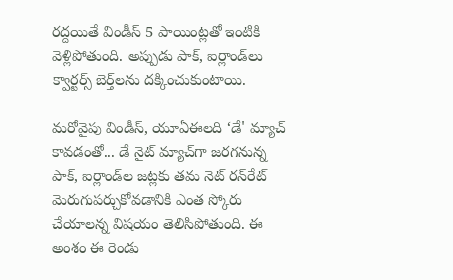రద్దయితే విండీస్ 5 పాయింట్లతో ఇంటికి వెళ్లిపోతుంది. అప్పుడు పాక్, ఐర్లాండ్‌లు క్వార్టర్స్ బెర్త్‌లను దక్కించుకుంటాయి.

మరోవైపు విండీస్, యూఏఈలది ‘డే' మ్యాచ్ కావడంతో... డే నైట్ మ్యాచ్‌గా జరగనున్న పాక్, ఐర్లాండ్‌ల జట్లకు తమ నెట్ రన్‌రేట్ మెరుగుపర్చుకోవడానికి ఎంత స్కోరు చేయాలన్న విషయం తెలిసిపోతుంది. ఈ అంశం ఈ రెండు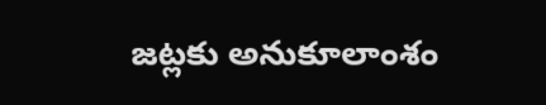జట్లకు అనుకూలాంశం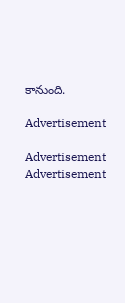కానుంది.

Advertisement

Advertisement
Advertisement